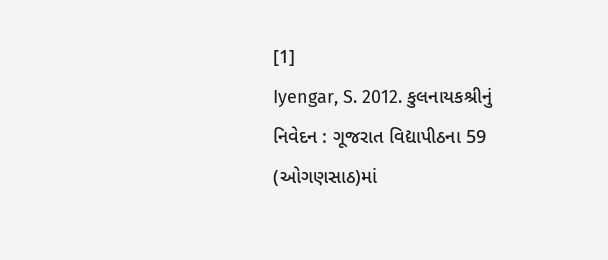[1]
Iyengar, S. 2012. કુલનાયકશ્રીનું નિવેદન : ગૂજરાત વિદ્યાપીઠના 59 (ઓગણસાઠ)માં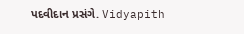પદવીદાન પ્રસંગે. Vidyapith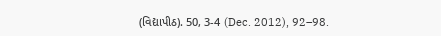(વિદ્યાપીઠ). 50, 3-4 (Dec. 2012), 92–98.